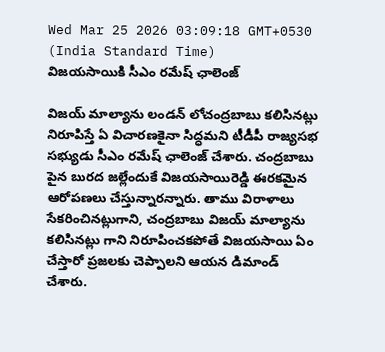Wed Mar 25 2026 03:09:18 GMT+0530 (India Standard Time)
విజయసాయికి సీఎం రమేష్ ఛాలెంజ్

విజయ్ మాల్యాను లండన్ లోచంద్రబాబు కలిసినట్లు నిరూపిస్తే ఏ విచారణకైనా సిద్ధమని టీడీపీ రాజ్యసభ సభ్యుడు సీఎం రమేష్ ఛాలెంజ్ చేశారు. చంద్రబాబు పైన బురద జల్లేందుకే విజయసాయిరెడ్డి ఈరకమైన ఆరోపణలు చేస్తున్నారన్నారు. తాము విరాళాలు సేకరించినట్లుగాని, చంద్రబాబు విజయ్ మాల్యాను కలిసినట్లు గాని నిరూపించకపోతే విజయసాయి ఏం చేస్తారో ప్రజలకు చెప్పాలని ఆయన డిమాండ్ చేశారు.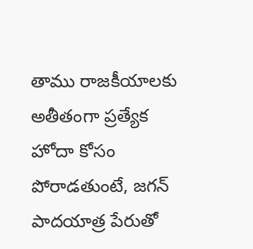తాము రాజకీయాలకు అతీతంగా ప్రత్యేక హోదా కోసం పోరాడతుంటే, జగన్ పాదయాత్ర పేరుతో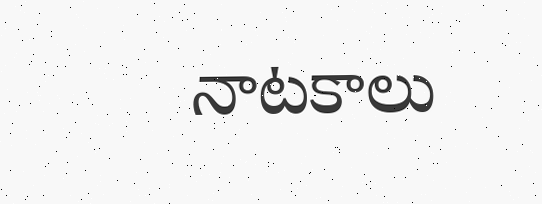నాటకాలు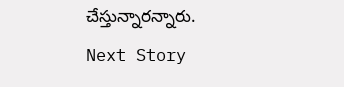చేస్తున్నారన్నారు.
Next Story